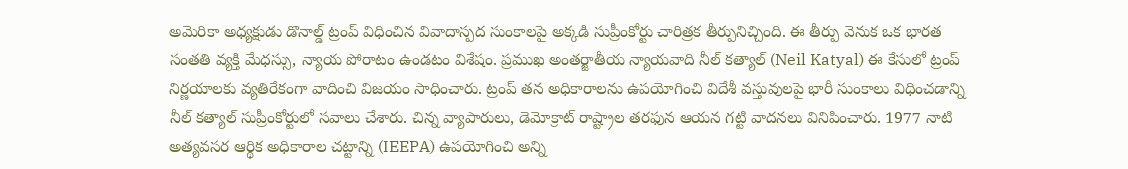అమెరికా అధ్యక్షుడు డొనాల్డ్ ట్రంప్ విధించిన వివాదాస్పద సుంకాలపై అక్కడి సుప్రీంకోర్టు చారిత్రక తీర్పునిచ్చింది. ఈ తీర్పు వెనుక ఒక భారత సంతతి వ్యక్తి మేధస్సు, న్యాయ పోరాటం ఉండటం విశేషం. ప్రముఖ అంతర్జాతీయ న్యాయవాది నీల్ కత్యాల్ (Neil Katyal) ఈ కేసులో ట్రంప్ నిర్ణయాలకు వ్యతిరేకంగా వాదించి విజయం సాధించారు. ట్రంప్ తన అధికారాలను ఉపయోగించి విదేశీ వస్తువులపై భారీ సుంకాలు విధించడాన్ని నీల్ కత్యాల్ సుప్రీంకోర్టులో సవాలు చేశారు. చిన్న వ్యాపారులు, డెమోక్రాట్ రాష్ట్రాల తరఫున ఆయన గట్టి వాదనలు వినిపించారు. 1977 నాటి అత్యవసర ఆర్థిక అధికారాల చట్టాన్ని (IEEPA) ఉపయోగించి అన్ని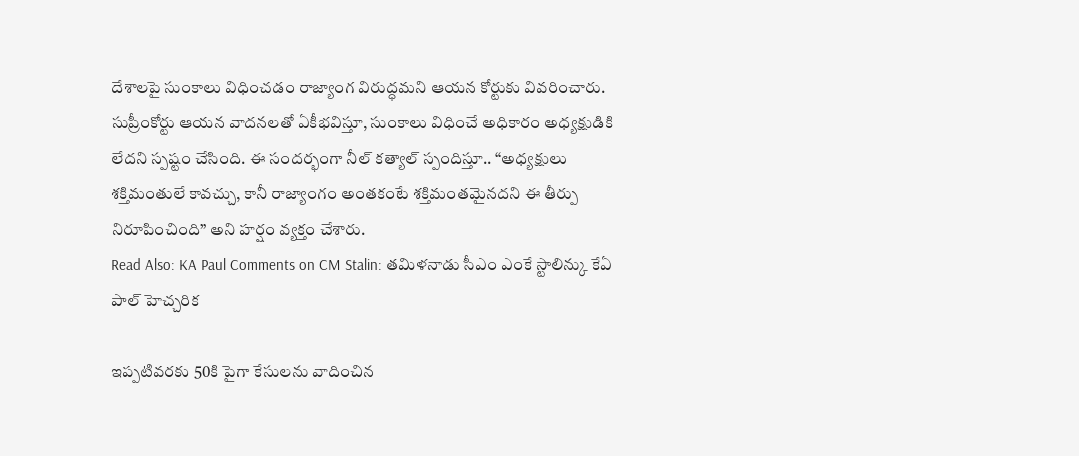దేశాలపై సుంకాలు విధించడం రాజ్యాంగ విరుద్ధమని ఆయన కోర్టుకు వివరించారు. సుప్రీంకోర్టు ఆయన వాదనలతో ఏకీభవిస్తూ, సుంకాలు విధించే అధికారం అధ్యక్షుడికి లేదని స్పష్టం చేసింది. ఈ సందర్భంగా నీల్ కత్యాల్ స్పందిస్తూ.. “అధ్యక్షులు శక్తిమంతులే కావచ్చు, కానీ రాజ్యాంగం అంతకంటే శక్తిమంతమైనదని ఈ తీర్పు నిరూపించింది” అని హర్షం వ్యక్తం చేశారు.
Read Also: KA Paul Comments on CM Stalin: తమిళనాడు సీఎం ఎంకే స్టాలిన్కు కేఏ పాల్ హెచ్చరిక

ఇప్పటివరకు 50కి పైగా కేసులను వాదించిన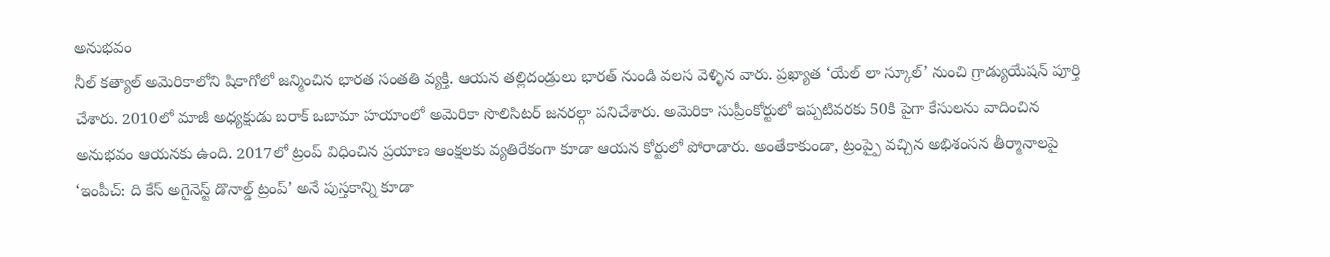అనుభవం
నీల్ కత్యాల్ అమెరికాలోని షికాగోలో జన్మించిన భారత సంతతి వ్యక్తి. ఆయన తల్లిదండ్రులు భారత్ నుండి వలస వెళ్ళిన వారు. ప్రఖ్యాత ‘యేల్ లా స్కూల్’ నుంచి గ్రాడ్యుయేషన్ పూర్తి చేశారు. 2010లో మాజీ అధ్యక్షుడు బరాక్ ఒబామా హయాంలో అమెరికా సొలిసిటర్ జనరల్గా పనిచేశారు. అమెరికా సుప్రీంకోర్టులో ఇప్పటివరకు 50కి పైగా కేసులను వాదించిన అనుభవం ఆయనకు ఉంది. 2017లో ట్రంప్ విధించిన ప్రయాణ ఆంక్షలకు వ్యతిరేకంగా కూడా ఆయన కోర్టులో పోరాడారు. అంతేకాకుండా, ట్రంప్పై వచ్చిన అభిశంసన తీర్మానాలపై ‘ఇంపీచ్: ది కేస్ అగైనెస్ట్ డొనాల్డ్ ట్రంప్’ అనే పుస్తకాన్ని కూడా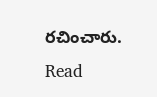రచించారు.
Read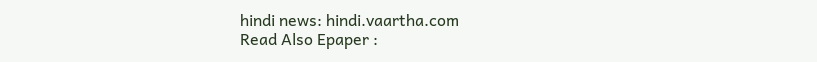hindi news: hindi.vaartha.com
Read Also Epaper :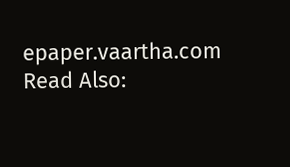epaper.vaartha.com
Read Also: